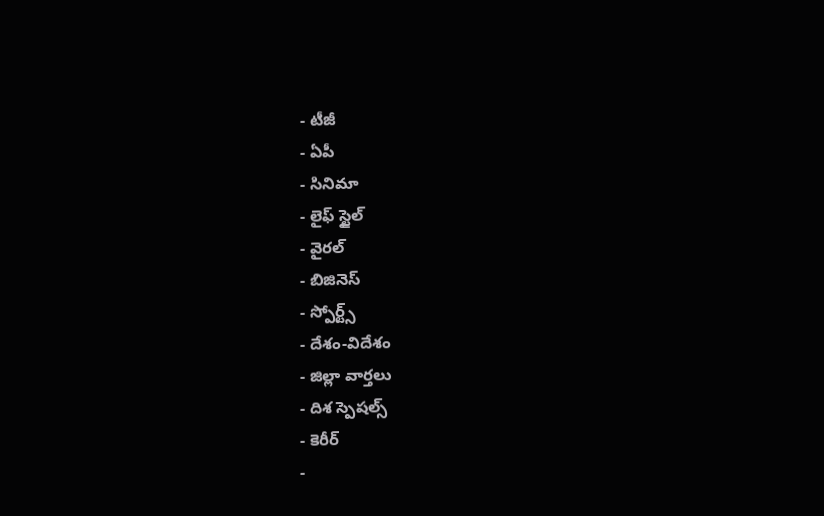- టీజీ
- ఏపీ
- సినిమా
- లైఫ్ స్టైల్
- వైరల్
- బిజినెస్
- స్పోర్ట్స్
- దేశం-విదేశం
- జిల్లా వార్తలు
- దిశ స్పెషల్స్
- కెరీర్
-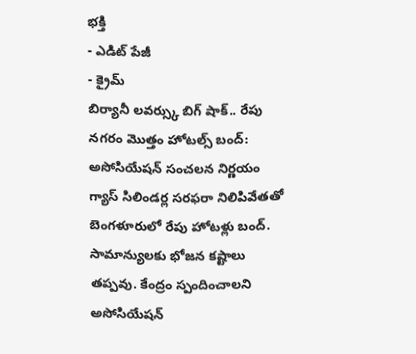భక్తి
- ఎడిట్ పేజీ
- క్రైమ్
బిర్యానీ లవర్స్కు బిగ్ షాక్.. రేపు నగరం మొత్తం హోటల్స్ బంద్: అసోసియేషన్ సంచలన నిర్ణయం
గ్యాస్ సిలిండర్ల సరఫరా నిలిపివేతతో బెంగళూరులో రేపు హోటళ్లు బంద్. సామాన్యులకు భోజన కష్టాలు తప్పవు. కేంద్రం స్పందించాలని అసోసియేషన్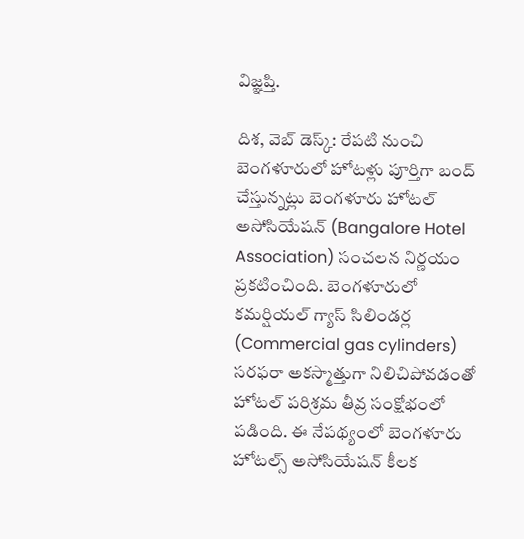విజ్ఞప్తి.

దిశ, వెబ్ డెస్క్: రేపటి నుంచి బెంగళూరులో హోటళ్లు పూర్తిగా బంద్ చేస్తున్నట్లు బెంగళూరు హోటల్ అసోసియేషన్ (Bangalore Hotel Association) సంచలన నిర్ణయం ప్రకటించింది. బెంగళూరులో కమర్షియల్ గ్యాస్ సిలిండర్ల (Commercial gas cylinders) సరఫరా అకస్మాత్తుగా నిలిచిపోవడంతో హోటల్ పరిశ్రమ తీవ్ర సంక్షోభంలో పడింది. ఈ నేపథ్యంలో బెంగళూరు హోటల్స్ అసోసియేషన్ కీలక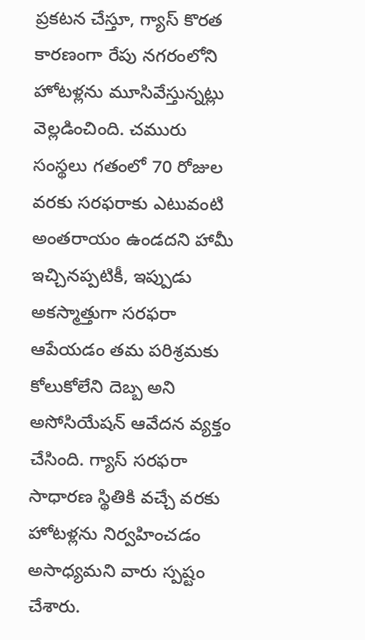ప్రకటన చేస్తూ, గ్యాస్ కొరత కారణంగా రేపు నగరంలోని హోటళ్లను మూసివేస్తున్నట్లు వెల్లడించింది. చమురు సంస్థలు గతంలో 70 రోజుల వరకు సరఫరాకు ఎటువంటి అంతరాయం ఉండదని హామీ ఇచ్చినప్పటికీ, ఇప్పుడు అకస్మాత్తుగా సరఫరా ఆపేయడం తమ పరిశ్రమకు కోలుకోలేని దెబ్బ అని అసోసియేషన్ ఆవేదన వ్యక్తం చేసింది. గ్యాస్ సరఫరా సాధారణ స్థితికి వచ్చే వరకు హోటళ్లను నిర్వహించడం అసాధ్యమని వారు స్పష్టం చేశారు.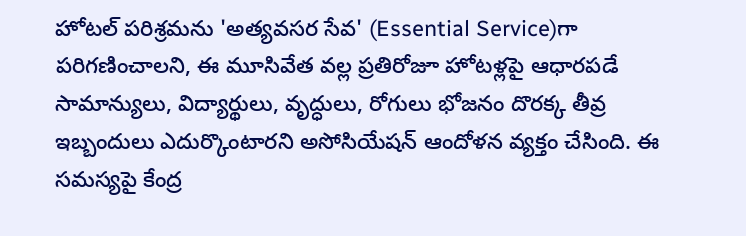హోటల్ పరిశ్రమను 'అత్యవసర సేవ' (Essential Service)గా పరిగణించాలని, ఈ మూసివేత వల్ల ప్రతిరోజూ హోటళ్లపై ఆధారపడే సామాన్యులు, విద్యార్థులు, వృద్ధులు, రోగులు భోజనం దొరక్క తీవ్ర ఇబ్బందులు ఎదుర్కొంటారని అసోసియేషన్ ఆందోళన వ్యక్తం చేసింది. ఈ సమస్యపై కేంద్ర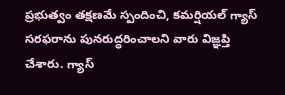ప్రభుత్వం తక్షణమే స్పందించి, కమర్షియల్ గ్యాస్ సరఫరాను పునరుద్ధరించాలని వారు విజ్ఞప్తి చేశారు. గ్యాస్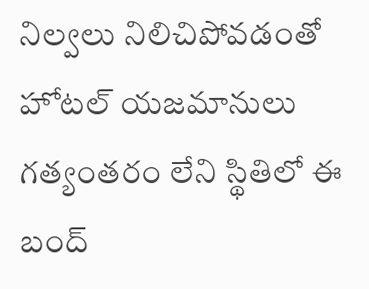నిల్వలు నిలిచిపోవడంతో హోటల్ యజమానులు గత్యంతరం లేని స్థితిలో ఈ బంద్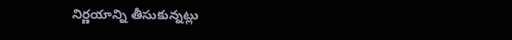నిర్ణయాన్ని తీసుకున్నట్లు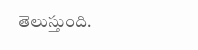తెలుస్తుంది.